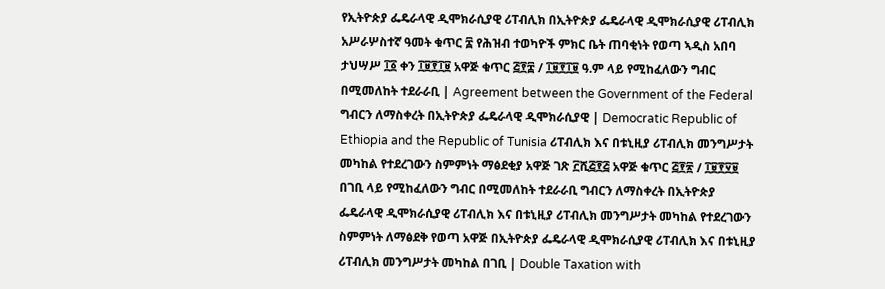የኢትዮጵያ ፌዴራላዊ ዲሞክራሲያዊ ሪፐብሊክ በኢትዮጵያ ፌዴራላዊ ዲሞክራሲያዊ ሪፐብሊክ አሥራሦስተኛ ዓመት ቁጥር ፰ የሕዝብ ተወካዮች ምክር ቤት ጠባቂነት የወጣ ኣዲስ አበባ ታህሣሥ ፲፩ ቀን ፲፱፻፲፱ አዋጅ ቁጥር ፭፻፰ / ፲፱፻፲፱ ዓ.ም ላይ የሚከፈለውን ግብር በሚመለከት ተደራራቢ | Agreement between the Government of the Federal ግብርን ለማስቀረት በኢትዮጵያ ፌዴራላዊ ዲሞክራሲያዊ | Democratic Republic of Ethiopia and the Republic of Tunisia ሪፐብሊክ እና በቱኒዚያ ሪፐብሊክ መንግሥታት መካከል የተደረገውን ስምምነት ማፅደቂያ አዋጅ ገጽ ፫ሺ፭፻፭ አዋጅ ቁጥር ፭፻፳ / ፲፱፻፶፱ በገቢ ላይ የሚከፈለውን ግብር በሚመለከት ተደራራቢ ግብርን ለማስቀረት በኢትዮጵያ ፌዴራላዊ ዲሞክራሲያዊ ሪፐብሊክ እና በቱኒዚያ ሪፐብሊክ መንግሥታት መካከል የተደረገውን ስምምነት ለማፅደቅ የወጣ አዋጅ በኢትዮጵያ ፌዴራላዊ ዲሞክራሲያዊ ሪፐብሊክ እና በቱኒዚያ ሪፐብሊክ መንግሥታት መካከል በገቢ | Double Taxation with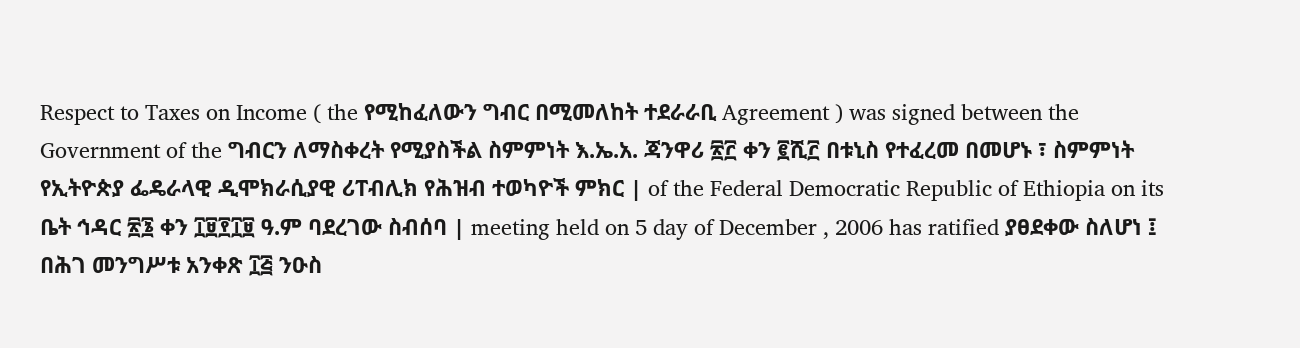Respect to Taxes on Income ( the የሚከፈለውን ግብር በሚመለከት ተደራራቢ Agreement ) was signed between the Government of the ግብርን ለማስቀረት የሚያስችል ስምምነት እ.ኤ.አ. ጃንዋሪ ፳፫ ቀን ፪ሺ፫ በቱኒስ የተፈረመ በመሆኑ ፣ ስምምነት የኢትዮጵያ ፌዴራላዊ ዲሞክራሲያዊ ሪፐብሊክ የሕዝብ ተወካዮች ምክር | of the Federal Democratic Republic of Ethiopia on its ቤት ኅዳር ፳፮ ቀን ፲፱፻፲፱ ዓ.ም ባደረገው ስብሰባ | meeting held on 5 day of December , 2006 has ratified ያፀደቀው ስለሆነ ፤ በሕገ መንግሥቱ አንቀጽ ፲፭ ንዑስ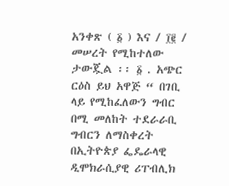አንቀጽ ( ፩ ) እና / ፲፪ / መሠረት የሚከተለው ታውጇል ፡፡ ፩ . አጭር ርዕስ ይህ አዋጅ “ በገቢ ላይ የሚከፈለውን ግብር በሚ መለከት ተደራራቢ ግብርን ለማስቀረት በኢትዮጵያ ፌዴራላዊ ዲሞክራሲያዊ ሪፐብሊክ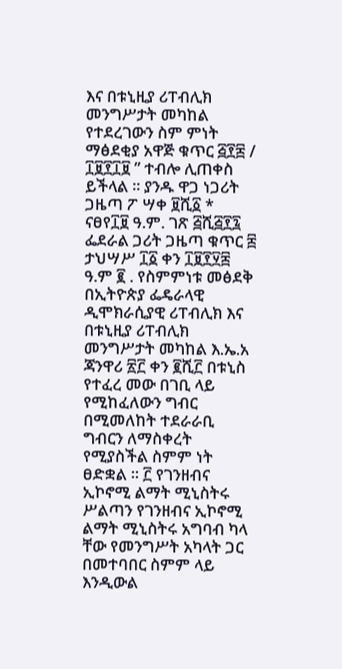እና በቱኒዚያ ሪፐብሊክ መንግሥታት መካከል የተደረገውን ስም ምነት ማፅደቂያ አዋጅ ቁጥር ፭፻፰ / ፲፱፻፲፱ ” ተብሎ ሊጠቀስ ይችላል ፡፡ ያንዱ ዋጋ ነጋሪት ጋዜጣ ፖ ሣቀ ፱ሺ፩ * ናፀየ፲፱ ዓ.ም. ገጽ ፭ሺ፭፻፯ ፌደራል ጋሪት ጋዜጣ ቁጥር ፰ ታህሣሥ ፲፩ ቀን ፲፱፻፶፰ ዓ.ም ፪ . የስምምነቱ መፅደቅ በኢትዮጵያ ፌዴራላዊ ዲሞክራሲያዊ ሪፐብሊክ እና በቱኒዚያ ሪፐብሊክ መንግሥታት መካከል እ.ኤ.አ ጃንዋሪ ፳፫ ቀን ፪ሺ፫ በቱኒስ የተፈረ መው በገቢ ላይ የሚከፈለውን ግብር በሚመለከት ተደራራቢ ግብርን ለማስቀረት የሚያስችል ስምም ነት ፀድቋል ፡፡ ፫ የገንዘብና ኢኮኖሚ ልማት ሚኒስትሩ ሥልጣን የገንዘብና ኢኮኖሚ ልማት ሚኒስትሩ አግባብ ካላ ቸው የመንግሥት አካላት ጋር በመተባበር ስምም ላይ እንዲውል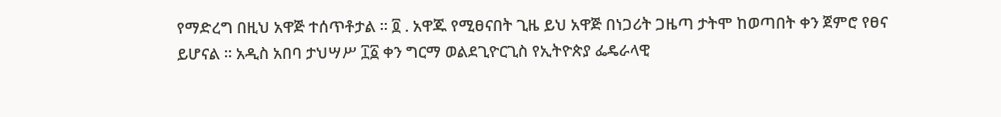የማድረግ በዚህ አዋጅ ተሰጥቶታል ፡፡ ፬ . አዋጁ የሚፀናበት ጊዜ ይህ አዋጅ በነጋሪት ጋዜጣ ታትሞ ከወጣበት ቀን ጀምሮ የፀና ይሆናል ፡፡ አዲስ አበባ ታህሣሥ ፲፩ ቀን ግርማ ወልደጊዮርጊስ የኢትዮጵያ ፌዴራላዊ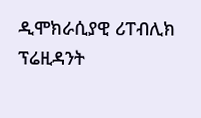ዲሞክራሲያዊ ሪፐብሊክ ፕሬዚዳንት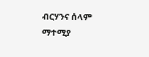ብርሃንና ሰላም ማተሚያ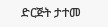ድርጅት ታተመ